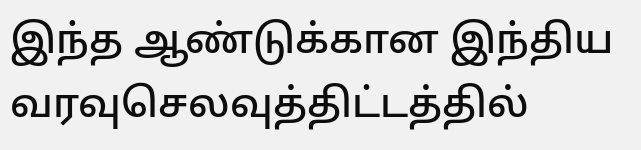இந்த ஆண்டுக்கான இந்திய வரவுசெலவுத்திட்டத்தில்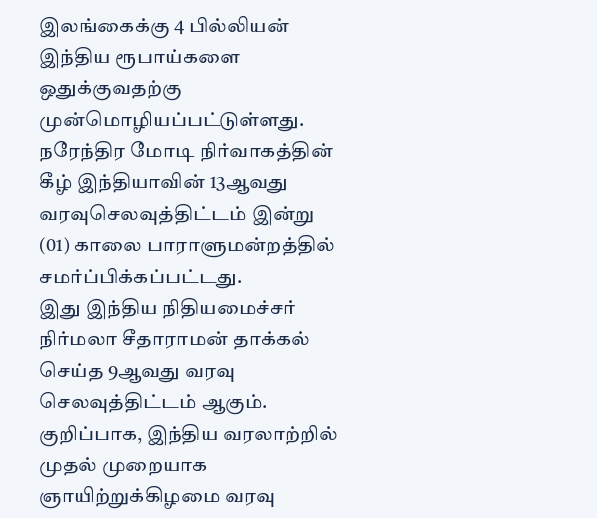இலங்கைக்கு 4 பில்லியன் இந்திய ரூபாய்களை ஒதுக்குவதற்கு முன்மொழியப்பட்டுள்ளது.
நரேந்திர மோடி நிர்வாகத்தின் கீழ் இந்தியாவின் 13ஆவது வரவுசெலவுத்திட்டம் இன்று (01) காலை பாராளுமன்றத்தில் சமர்ப்பிக்கப்பட்டது.
இது இந்திய நிதியமைச்சர் நிர்மலா சீதாராமன் தாக்கல் செய்த 9ஆவது வரவு செலவுத்திட்டம் ஆகும்.
குறிப்பாக, இந்திய வரலாற்றில் முதல் முறையாக ஞாயிற்றுக்கிழமை வரவு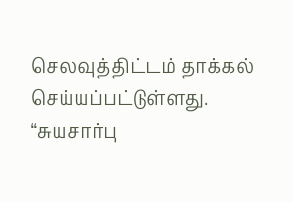செலவுத்திட்டம் தாக்கல் செய்யப்பட்டுள்ளது.
“சுயசார்பு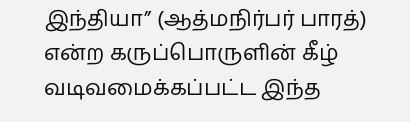இந்தியா” (ஆத்மநிர்பர் பாரத்) என்ற கருப்பொருளின் கீழ் வடிவமைக்கப்பட்ட இந்த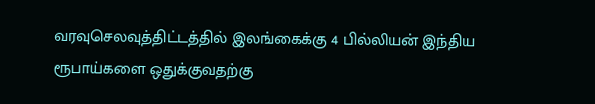வரவுசெலவுத்திட்டத்தில் இலங்கைக்கு 4 பில்லியன் இந்திய ரூபாய்களை ஒதுக்குவதற்கு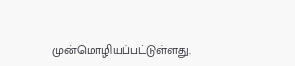முன்மொழியப்பட்டுள்ளது.